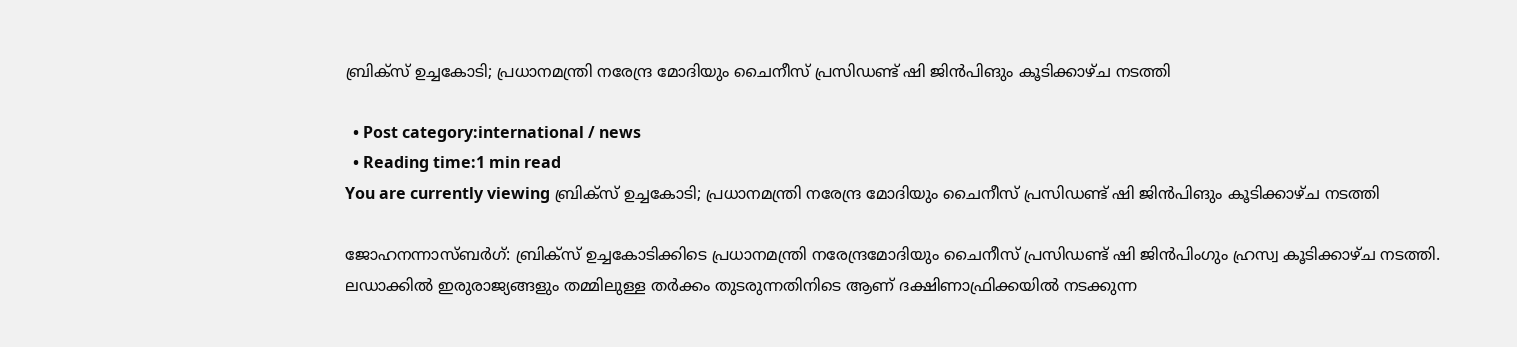ബ്രിക്‌സ് ഉച്ചകോടി; പ്രധാനമന്ത്രി നരേന്ദ്ര മോദിയും ചൈനീസ് പ്രസിഡണ്ട് ഷി ജിൻപിങും കൂടിക്കാഴ്‌ച നടത്തി

  • Post category:international / news
  • Reading time:1 min read
You are currently viewing ബ്രിക്‌സ് ഉച്ചകോടി; പ്രധാനമന്ത്രി നരേന്ദ്ര മോദിയും ചൈനീസ് പ്രസിഡണ്ട് ഷി ജിൻപിങും കൂടിക്കാഴ്‌ച നടത്തി

ജോഹനന്നാസ്ബര്‍ഗ്: ബ്രിക്‌സ് ഉച്ചകോടിക്കിടെ പ്രധാനമന്ത്രി നരേന്ദ്രമോദിയും ചൈനീസ് പ്രസിഡണ്ട് ഷി ജിൻപിംഗും ഹ്രസ്വ കൂടിക്കാഴ്‌ച നടത്തി. ലഡാക്കിൽ ഇരുരാജ്യങ്ങളും തമ്മിലുള്ള തർക്കം തുടരുന്നതിനിടെ ആണ് ദക്ഷിണാഫ്രിക്കയിൽ നടക്കുന്ന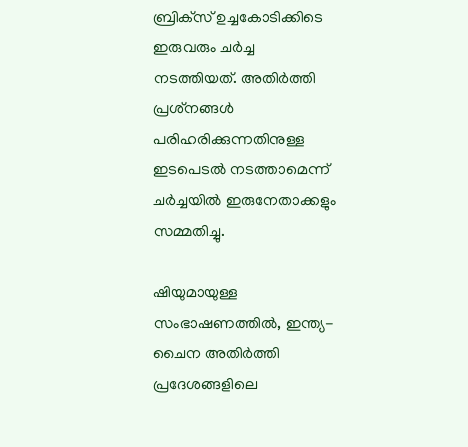ബ്രിക്‌സ് ഉച്ചകോടിക്കിടെ ഇരുവരും ചർച്ച നടത്തിയത്. അതിർത്തി പ്രശ്‌നങ്ങൾ പരിഹരിക്കുന്നതിനുള്ള ഇടപെടൽ നടത്താമെന്ന് ചർച്ചയിൽ ഇരുനേതാക്കളും സമ്മതിച്ചു.

ഷിയുമായുള്ള സംഭാഷണത്തിൽ, ഇന്ത്യ- ചൈന അതിർത്തി പ്രദേശങ്ങളിലെ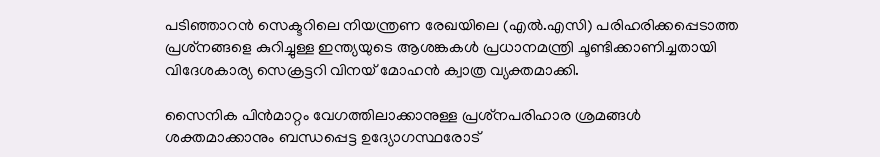പടിഞ്ഞാറൻ സെക്ടറിലെ നിയന്ത്രണ രേഖയിലെ (എൽ.എസി) പരിഹരിക്കപ്പെടാത്ത പ്രശ്‌നങ്ങളെ കുറിച്ചുള്ള ഇന്ത്യയുടെ ആശങ്കകൾ പ്രധാനമന്ത്രി ചൂണ്ടിക്കാണിച്ചതായി വിദേശകാര്യ സെക്രട്ടറി വിനയ് മോഹൻ ക്വാത്ര വ്യക്തമാക്കി.

സൈനിക പിൻമാറ്റം വേഗത്തിലാക്കാനുള്ള പ്രശ്‌നപരിഹാര ശ്രമങ്ങൾ ശക്തമാക്കാനും ബന്ധപ്പെട്ട ഉദ്യോഗസ്ഥരോട്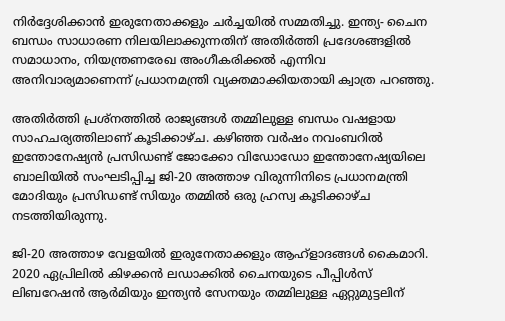നിർദ്ദേശിക്കാൻ ഇരുനേതാക്കളും ചർച്ചയിൽ സമ്മതിച്ചു. ഇന്ത്യ- ചൈന ബന്ധം സാധാരണ നിലയിലാക്കുന്നതിന് അതിർത്തി പ്രദേശങ്ങളിൽ സമാധാനം, നിയന്ത്രണരേഖ അംഗീകരിക്കൽ എന്നിവ അനിവാര്യമാണെന്ന് പ്രധാനമന്ത്രി വ്യക്തമാക്കിയതായി ക്വാത്ര പറഞ്ഞു.

അതിർത്തി പ്രശ്‌നത്തിൽ രാജ്യങ്ങൾ തമ്മിലുള്ള ബന്ധം വഷളായ സാഹചര്യത്തിലാണ് കൂടിക്കാഴ്‌ച. കഴിഞ്ഞ വർഷം നവംബറിൽ ഇന്തോനേഷ്യൻ പ്രസിഡണ്ട് ജോക്കോ വിഡോഡോ ഇന്തോനേഷ്യയിലെ ബാലിയിൽ സംഘടിപ്പിച്ച ജി-20 അത്താഴ വിരുന്നിനിടെ പ്രധാനമന്ത്രി മോദിയും പ്രസിഡണ്ട് സിയും തമ്മിൽ ഒരു ഹ്രസ്വ കൂടിക്കാഴ്‌ച നടത്തിയിരുന്നു.

ജി-20 അത്താഴ വേളയിൽ ഇരുനേതാക്കളും ആഹ്ളാദങ്ങൾ കൈമാറി. 2020 ഏപ്രിലിൽ കിഴക്കൻ ലഡാക്കിൽ ചൈനയുടെ പീപ്പിൾസ് ലിബറേഷൻ ആർമിയും ഇന്ത്യൻ സേനയും തമ്മിലുള്ള ഏറ്റുമുട്ടലിന്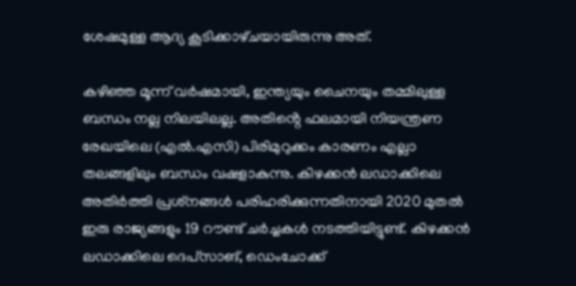ശേഷമുള്ള ആദ്യ കൂടിക്കാഴ്‌ചയായിരുന്നു അത്.

കഴിഞ്ഞ മൂന്ന് വർഷമായി, ഇന്ത്യയും ചൈനയും തമ്മിലുള്ള ബന്ധം നല്ല നിലയിലല്ല. അതിൻ്റെ ഫലമായി നിയന്ത്രണ രേഖയിലെ (എൽ.എസി) പിരിമുറുക്കം കാരണം എല്ലാ തലങ്ങളിലും ബന്ധം വഷളാകുന്നു. കിഴക്കൻ ലഡാക്കിലെ അതിർത്തി പ്രശ്‌നങ്ങൾ പരിഹരിക്കുന്നതിനായി 2020 മുതൽ ഇരു രാജ്യങ്ങളും 19 റൗണ്ട് ചർച്ചകൾ നടത്തിയിട്ടുണ്ട്. കിഴക്കൻ ലഡാക്കിലെ ദെപ്‌സാങ്, ഡെംചോക്ക്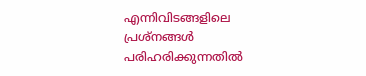എന്നിവിടങ്ങളിലെ പ്രശ്‌നങ്ങൾ പരിഹരിക്കുന്നതിൽ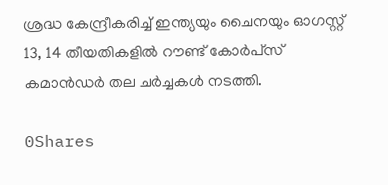ശ്രദ്ധ കേന്ദ്രീകരിച്ച് ഇന്ത്യയും ചൈനയും ഓഗസ്റ്റ് 13, 14 തീയതികളിൽ റൗണ്ട് കോർപ്‌സ് കമാൻഡർ തല ചർച്ചകൾ നടത്തി.

0Shares